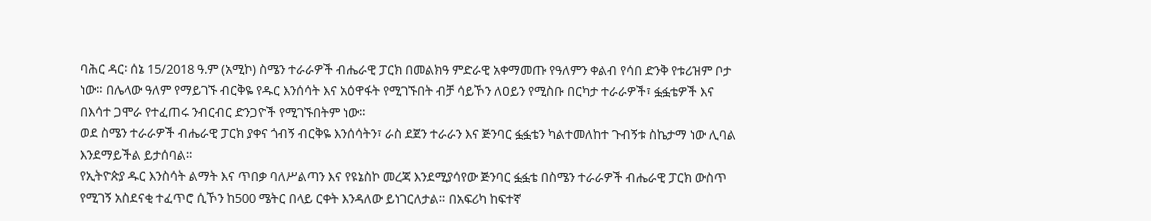ባሕር ዳር፡ ሰኔ 15/2018 ዓ.ም (አሚኮ) ስሜን ተራራዎች ብሔራዊ ፓርክ በመልክዓ ምድራዊ አቀማመጡ የዓለምን ቀልብ የሳበ ድንቅ የቱሪዝም ቦታ ነው። በሌላው ዓለም የማይገኙ ብርቅዬ የዱር እንሰሳት እና አዕዋፋት የሚገኙበት ብቻ ሳይኾን ለዐይን የሚስቡ በርካታ ተራራዎች፣ ፏፏቴዎች እና በእሳተ ጋሞራ የተፈጠሩ ንብርብር ድንጋዮች የሚገኙበትም ነው።
ወደ ስሜን ተራራዎች ብሔራዊ ፓርክ ያቀና ጎብኝ ብርቅዬ እንሰሳትን፣ ራስ ደጀን ተራራን እና ጅንባር ፏፏቴን ካልተመለከተ ጉብኝቱ ስኬታማ ነው ሊባል እንደማይችል ይታሰባል።
የኢትዮጵያ ዱር እንስሳት ልማት እና ጥበቃ ባለሥልጣን እና የዩኔስኮ መረጃ እንደሚያሳየው ጅንባር ፏፏቴ በስሜን ተራራዎች ብሔራዊ ፓርክ ውስጥ የሚገኝ አስደናቂ ተፈጥሮ ሲኾን ከ500 ሜትር በላይ ርቀት እንዳለው ይነገርለታል። በአፍሪካ ከፍተኛ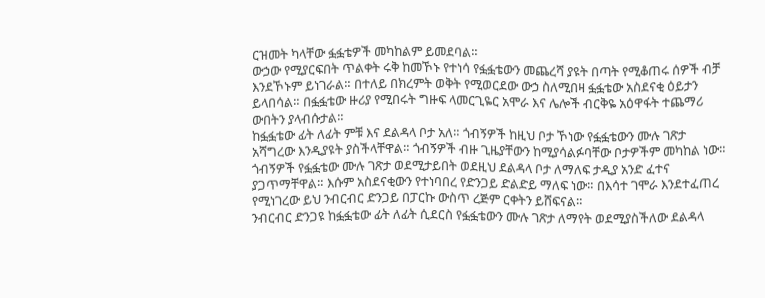ርዝመት ካላቸው ፏፏቴዎች መካከልም ይመደባል።
ውኃው የሚያርፍበት ጥልቀት ሩቅ ከመኾኑ የተነሳ የፏፏቴውን መጨረሻ ያዩት በጣት የሚቆጠሩ ሰዎች ብቻ እንደኾኑም ይነገራል። በተለይ በክረምት ወቅት የሚወርደው ውኃ ስለሚበዛ ፏፏቴው አስደናቂ ዕይታን ይላበሳል። በፏፏቴው ዙሪያ የሚበሩት ግዙፍ ላመርጊዬር አሞራ እና ሌሎች ብርቅዬ አዕዋፋት ተጨማሪ ውበትን ያላብሱታል።
ከፏፏቴው ፊት ለፊት ምቹ እና ደልዳላ ቦታ አለ። ጎብኝዎች ከዚህ ቦታ ኾነው የፏፏቴውን ሙሉ ገጽታ አሻግረው እንዲያዩት ያስችላቸዋል። ጎብኝዎች ብዙ ጊዜያቸውን ከሚያሳልፉባቸው ቦታዎችም መካከል ነው።
ጎብኝዎች የፏፏቴው ሙሉ ገጽታ ወደሚታይበት ወደዚህ ደልዳላ ቦታ ለማለፍ ታዲያ አንድ ፈተና ያጋጥማቸዋል። እሱም አስደናቂውን የተነባበረ የድንጋይ ድልድይ ማለፍ ነው። በእሳተ ገሞራ እንደተፈጠረ የሚነገረው ይህ ንብርብር ድንጋይ በፓርኩ ውስጥ ረጅም ርቀትን ይሸፍናል።
ንብርብር ድንጋዩ ከፏፏቴው ፊት ለፊት ሲደርስ የፏፏቴውን ሙሉ ገጽታ ለማየት ወደሚያስችለው ደልዳላ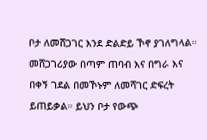ቦታ ለመሸጋገር እንደ ድልድይ ኾኖ ያገለግላል። መሸጋገሪያው በጣም ጠባብ እና በግራ እና በቀኝ ገደል በመኾኑም ለመሻገር ድፍረት ይጠይቃል። ይህን ቦታ የውጭ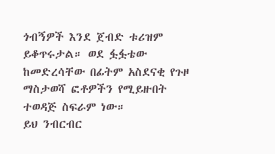ጎብኝዎች እንደ ጀብድ ቱሪዝም ይቆጥሩታል። ወደ ፏፏቴው ከመድረሳቸው በፊትም አስደናቂ የጉዞ ማስታወሻ ፎቶዎችን የሚይዙበት ተወዳጅ ስፍራም ነው።
ይህ ንብርብር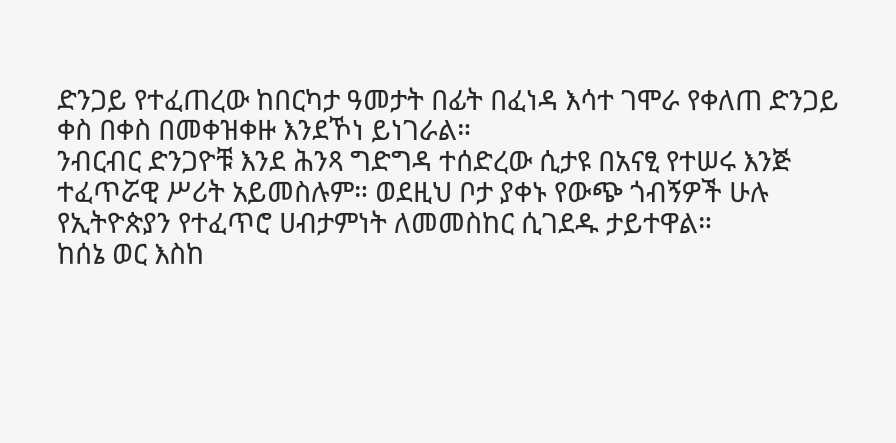ድንጋይ የተፈጠረው ከበርካታ ዓመታት በፊት በፈነዳ እሳተ ገሞራ የቀለጠ ድንጋይ ቀስ በቀስ በመቀዝቀዙ እንደኾነ ይነገራል።
ንብርብር ድንጋዮቹ እንደ ሕንጻ ግድግዳ ተሰድረው ሲታዩ በአናፂ የተሠሩ እንጅ ተፈጥሯዊ ሥሪት አይመስሉም። ወደዚህ ቦታ ያቀኑ የውጭ ጎብኝዎች ሁሉ የኢትዮጵያን የተፈጥሮ ሀብታምነት ለመመስከር ሲገደዱ ታይተዋል።
ከሰኔ ወር እስከ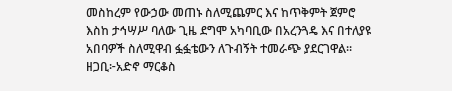መስከረም የውኃው መጠኑ ስለሚጨምር እና ከጥቅምት ጀምሮ እስከ ታኅሣሥ ባለው ጊዜ ደግሞ አካባቢው በአረንጓዴ እና በተለያዩ አበባዎች ስለሚዋብ ፏፏቴውን ለጉብኝት ተመራጭ ያደርገዋል።
ዘጋቢ፦አድኖ ማርቆስ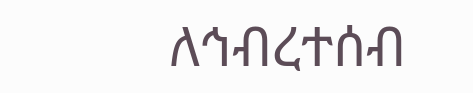ለኅብረተሰብ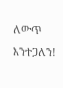ለውጥ እንተጋለን!